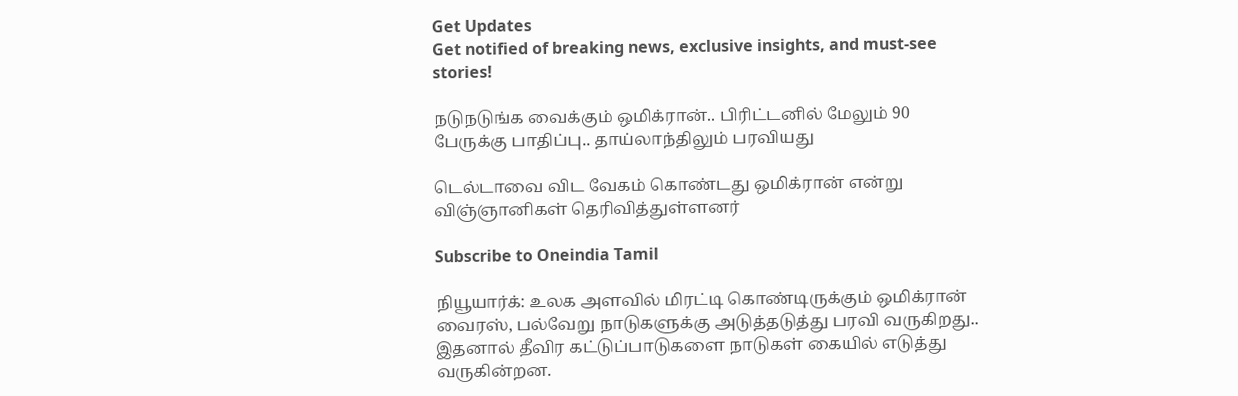Get Updates
Get notified of breaking news, exclusive insights, and must-see stories!

நடுநடுங்க வைக்கும் ஒமிக்ரான்.. பிரிட்டனில் மேலும் 90 பேருக்கு பாதிப்பு.. தாய்லாந்திலும் பரவியது

டெல்டாவை விட வேகம் கொண்டது ஒமிக்ரான் என்று விஞ்ஞானிகள் தெரிவித்துள்ளனர்

Subscribe to Oneindia Tamil

நியூயார்க்: உலக அளவில் மிரட்டி கொண்டிருக்கும் ஒமிக்ரான் வைரஸ், பல்வேறு நாடுகளுக்கு அடுத்தடுத்து பரவி வருகிறது.. இதனால் தீவிர கட்டுப்பாடுகளை நாடுகள் கையில் எடுத்து வருகின்றன.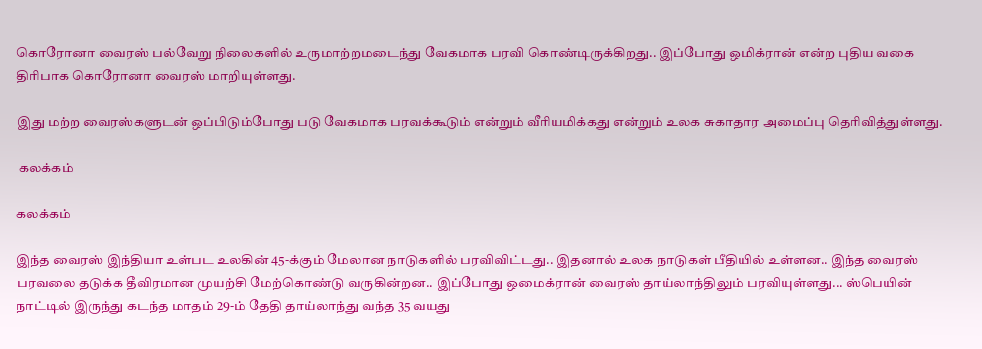கொரோனா வைரஸ் பல்வேறு நிலைகளில் உருமாற்றமடைந்து வேகமாக பரவி கொண்டிருக்கிறது.. இப்போது ஒமிக்ரான் என்ற புதிய வகை திரிபாக கொரோனா வைரஸ் மாறியுள்ளது.

இது மற்ற வைரஸ்களுடன் ஒப்பிடும்போது படு வேகமாக பரவக்கூடும் என்றும் வீரியமிக்கது என்றும் உலக சுகாதார அமைப்பு தெரிவித்துள்ளது.

 கலக்கம்

கலக்கம்

இந்த வைரஸ் இந்தியா உள்பட உலகின் 45-க்கும் மேலான நாடுகளில் பரவிவிட்டது.. இதனால் உலக நாடுகள் பீதியில் உள்ளன.. இந்த வைரஸ் பரவலை தடுக்க தீவிரமான முயற்சி மேற்கொண்டு வருகின்றன.. இப்போது ஒமைக்ரான் வைரஸ் தாய்லாந்திலும் பரவியுள்ளது... ஸ்பெயின் நாட்டில் இருந்து கடந்த மாதம் 29-ம் தேதி தாய்லாந்து வந்த 35 வயது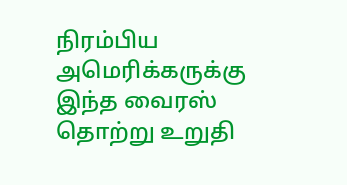நிரம்பிய அமெரிக்கருக்கு இந்த வைரஸ் தொற்று உறுதி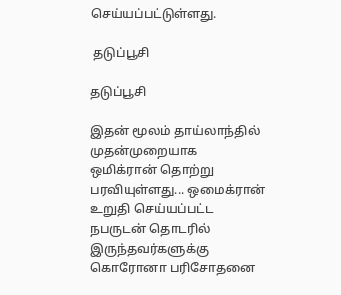செய்யப்பட்டுள்ளது.

 தடுப்பூசி

தடுப்பூசி

இதன் மூலம் தாய்லாந்தில் முதன்முறையாக ஒமிக்ரான் தொற்று பரவியுள்ளது... ஒமைக்ரான் உறுதி செய்யப்பட்ட நபருடன் தொடரில் இருந்தவர்களுக்கு கொரோனா பரிசோதனை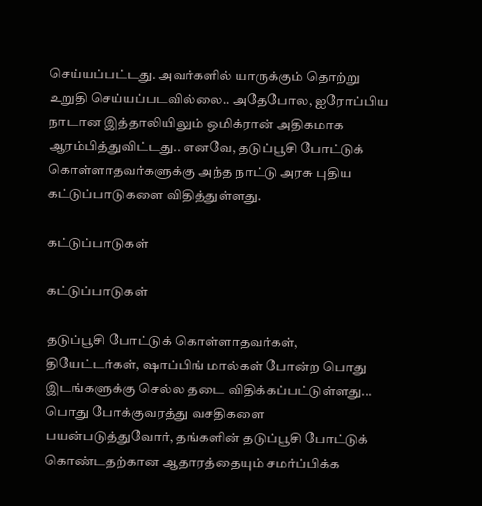செய்யப்பட்டது. அவர்களில் யாருக்கும் தொற்று உறுதி செய்யப்படவில்லை.. அதேபோல, ஐரோப்பிய நாடான இத்தாலியிலும் ஒமிக்ரான் அதிகமாக ஆரம்பித்துவிட்டது.. எனவே, தடுப்பூசி போட்டுக் கொள்ளாதவர்களுக்கு அந்த நாட்டு அரசு புதிய கட்டுப்பாடுகளை விதித்துள்ளது.

கட்டுப்பாடுகள்

கட்டுப்பாடுகள்

தடுப்பூசி போட்டுக் கொள்ளாதவர்கள், தியேட்டர்கள், ஷாப்பிங் மால்கள் போன்ற பொது இடங்களுக்கு செல்ல தடை விதிக்கப்பட்டுள்ளது... பொது போக்குவரத்து வசதிகளை பயன்படுத்துவோர், தங்களின் தடுப்பூசி போட்டுக் கொண்டதற்கான ஆதாரத்தையும் சமர்ப்பிக்க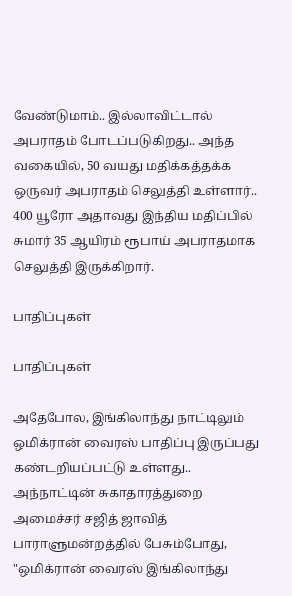வேண்டுமாம்.. இல்லாவிட்டால் அபராதம் போடப்படுகிறது.. அந்த வகையில், 50 வயது மதிக்கத்தக்க ஒருவர் அபராதம் செலுத்தி உள்ளார்.. 400 யூரோ அதாவது இந்திய மதிப்பில் சுமார் 35 ஆயிரம் ரூபாய் அபராதமாக செலுத்தி இருக்கிறார்.

பாதிப்புகள்

பாதிப்புகள்

அதேபோல, இங்கிலாந்து நாட்டிலும் ஒமிக்ரான் வைரஸ் பாதிப்பு இருப்பது கண்டறியப்பட்டு உள்ளது.. அந்நாட்டின் சுகாதாரத்துறை அமைச்சர் சஜித் ஜாவித் பாராளுமன்றத்தில் பேசும்போது, "ஒமிக்ரான் வைரஸ் இங்கிலாந்து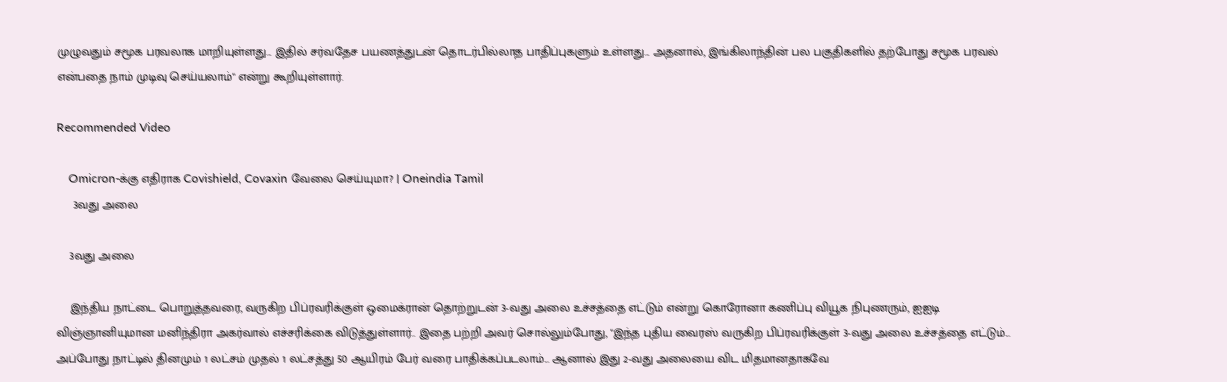முழுவதும் சமூக பரவலாக மாறியுள்ளது... இதில் சர்வதேச பயணத்துடன் தொடர்பில்லாத பாதிப்புகளும் உள்ளது... அதனால், இங்கிலாந்தின் பல பகுதிகளில் தற்போது சமூக பரவல் என்பதை நாம் முடிவு செய்யலாம்" என்று கூறியுள்ளார்.

Recommended Video

    Omicron-க்கு எதிராக Covishield, Covaxin வேலை செய்யுமா? | Oneindia Tamil
     3வது அலை

    3வது அலை

    இந்திய நாட்டை பொறுத்தவரை, வருகிற பிப்ரவரிக்குள் ஒமைக்ரான் தொற்றுடன் 3-வது அலை உச்சத்தை எட்டும் என்று கொரோனா கணிப்பு வியூக நிபுணரும், ஐஐடி விஞ்ஞானியுமான மனிந்திரா அகர்வால் எச்சரிக்கை விடுத்துள்ளார்.. இதை பற்றி அவர் சொல்லும்போது, "இந்த புதிய வைரஸ் வருகிற பிப்ரவரிக்குள் 3-வது அலை உச்சத்தை எட்டும்... அப்போது நாட்டில் தினமும் 1 லட்சம் முதல் 1 லட்சத்து 50 ஆயிரம் பேர் வரை பாதிக்கப்படலாம்... ஆனால் இது 2-வது அலையை விட மிதமானதாகவே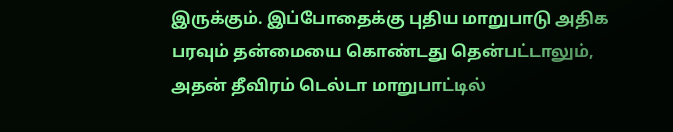இருக்கும். இப்போதைக்கு புதிய மாறுபாடு அதிக பரவும் தன்மையை கொண்டது தென்பட்டாலும், அதன் தீவிரம் டெல்டா மாறுபாட்டில்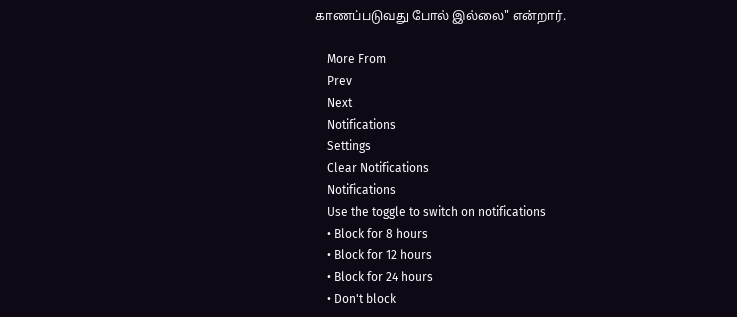காணப்படுவது போல் இல்லை" என்றார்.

    More From
    Prev
    Next
    Notifications
    Settings
    Clear Notifications
    Notifications
    Use the toggle to switch on notifications
    • Block for 8 hours
    • Block for 12 hours
    • Block for 24 hours
    • Don't block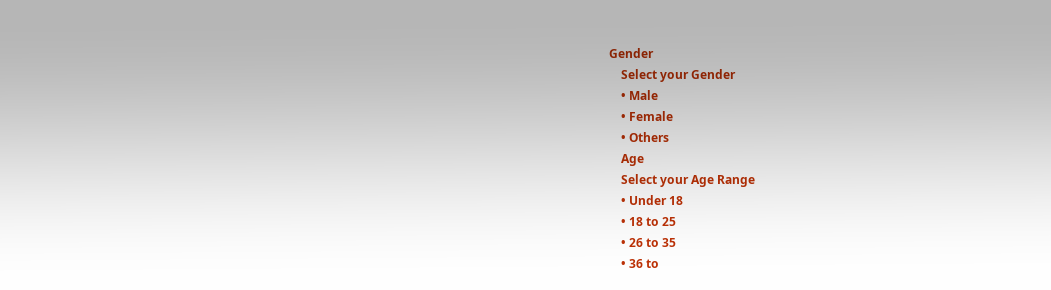Gender
    Select your Gender
    • Male
    • Female
    • Others
    Age
    Select your Age Range
    • Under 18
    • 18 to 25
    • 26 to 35
    • 36 to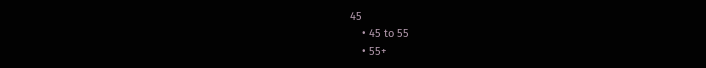45
    • 45 to 55
    • 55+